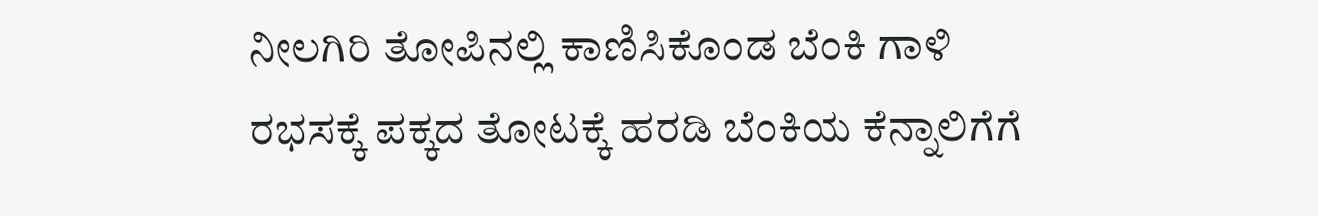ನೀಲಗಿರಿ ತೋಪಿನಲ್ಲಿ ಕಾಣಿಸಿಕೊಂಡ ಬೆಂಕಿ ಗಾಳಿ ರಭಸಕ್ಕೆ ಪಕ್ಕದ ತೋಟಕ್ಕೆ ಹರಡಿ ಬೆಂಕಿಯ ಕೆನ್ನಾಲಿಗೆಗೆ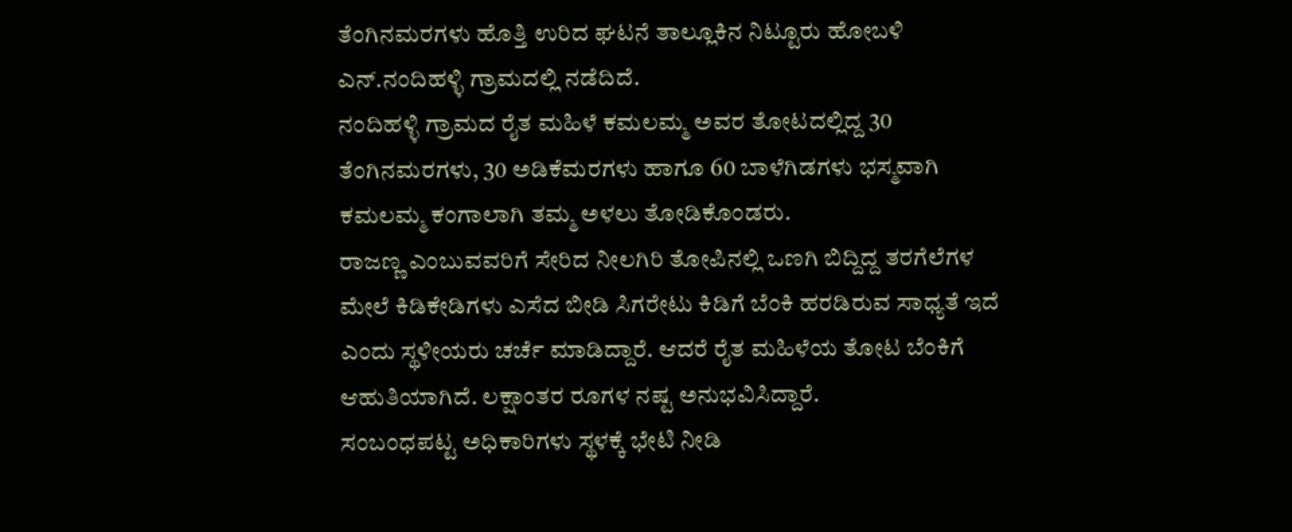ತೆಂಗಿನಮರಗಳು ಹೊತ್ತಿ ಉರಿದ ಘಟನೆ ತಾಲ್ಲೂಕಿನ ನಿಟ್ಟೂರು ಹೋಬಳಿ ಎನ್.ನಂದಿಹಳ್ಳಿ ಗ್ರಾಮದಲ್ಲಿ ನಡೆದಿದೆ.
ನಂದಿಹಳ್ಳಿ ಗ್ರಾಮದ ರೈತ ಮಹಿಳೆ ಕಮಲಮ್ಮ ಅವರ ತೋಟದಲ್ಲಿದ್ದ 30 ತೆಂಗಿನಮರಗಳು, 30 ಅಡಿಕೆಮರಗಳು ಹಾಗೂ 60 ಬಾಳೆಗಿಡಗಳು ಭಸ್ಮವಾಗಿ ಕಮಲಮ್ಮ ಕಂಗಾಲಾಗಿ ತಮ್ಮ ಅಳಲು ತೋಡಿಕೊಂಡರು.
ರಾಜಣ್ಣ ಎಂಬುವವರಿಗೆ ಸೇರಿದ ನೀಲಗಿರಿ ತೋಪಿನಲ್ಲಿ ಒಣಗಿ ಬಿದ್ದಿದ್ದ ತರಗೆಲೆಗಳ ಮೇಲೆ ಕಿಡಿಕೇಡಿಗಳು ಎಸೆದ ಬೀಡಿ ಸಿಗರೇಟು ಕಿಡಿಗೆ ಬೆಂಕಿ ಹರಡಿರುವ ಸಾಧ್ಯತೆ ಇದೆ ಎಂದು ಸ್ಥಳೀಯರು ಚರ್ಚೆ ಮಾಡಿದ್ದಾರೆ. ಆದರೆ ರೈತ ಮಹಿಳೆಯ ತೋಟ ಬೆಂಕಿಗೆ ಆಹುತಿಯಾಗಿದೆ. ಲಕ್ಷಾಂತರ ರೂಗಳ ನಷ್ಟ ಅನುಭವಿಸಿದ್ದಾರೆ.
ಸಂಬಂಧಪಟ್ಟ ಅಧಿಕಾರಿಗಳು ಸ್ಥಳಕ್ಕೆ ಭೇಟಿ ನೀಡಿ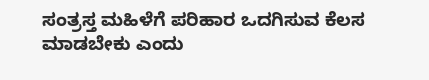ಸಂತ್ರಸ್ತ ಮಹಿಳೆಗೆ ಪರಿಹಾರ ಒದಗಿಸುವ ಕೆಲಸ ಮಾಡಬೇಕು ಎಂದು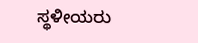ಸ್ಥಳೀಯರು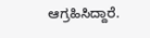ಆಗ್ರಹಿಸಿದ್ದಾರೆ.